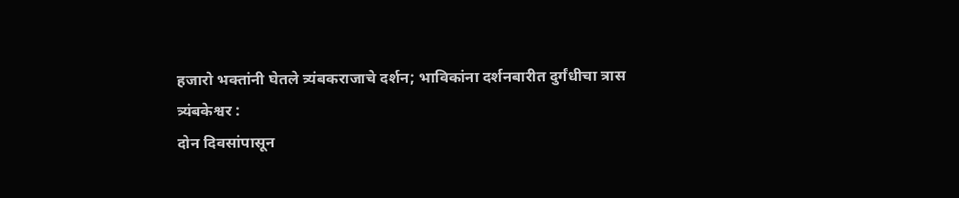हजारो भक्तांनी घेतले त्र्यंबकराजाचे दर्शन; भाविकांना दर्शनबारीत दुर्गंधीचा त्रास
त्र्यंबकेश्वर :
दोन दिवसांपासून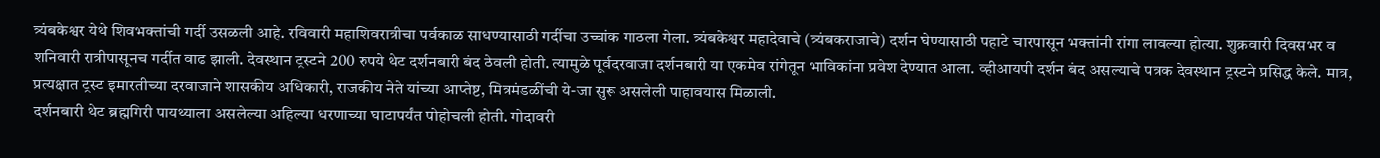त्र्यंबकेश्वर येथे शिवभक्तांची गर्दी उसळली आहे. रविवारी महाशिवरात्रीचा पर्वकाळ साधण्यासाठी गर्दीचा उच्चांक गाठला गेला. त्र्यंबकेश्वर महादेवाचे (त्र्यंबकराजाचे) दर्शन घेण्यासाठी पहाटे चारपासून भक्तांनी रांगा लावल्या होत्या. शुक्रवारी दिवसभर व शनिवारी रात्रीपासूनच गर्दीत वाढ झाली. देवस्थान ट्रस्टने 200 रुपये थेट दर्शनबारी बंद ठेवली होती. त्यामुळे पूर्वदरवाजा दर्शनबारी या एकमेव रांगेतून भाविकांना प्रवेश देण्यात आला. व्हीआयपी दर्शन बंद असल्याचे पत्रक देवस्थान ट्रस्टने प्रसिद्ध केले. मात्र, प्रत्यक्षात ट्रस्ट इमारतीच्या दरवाजाने शासकीय अधिकारी, राजकीय नेते यांच्या आप्तेष्ट, मित्रमंडळींची ये-जा सुरू असलेली पाहावयास मिळाली.
दर्शनबारी थेट ब्रह्मगिरी पायथ्याला असलेल्या अहिल्या धरणाच्या घाटापर्यंत पोहोचली होती. गोदावरी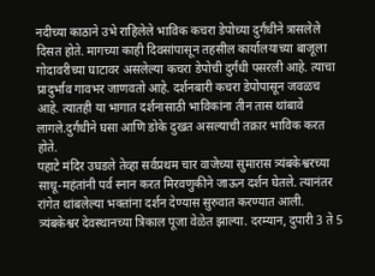नदीच्या काठाने उभे राहिलेले भाविक कचरा डेपोच्या दुर्गंधीने त्रासलेले दिसत होते. मागच्या काही दिवसांपासून तहसील कार्यालयाच्या बाजूला गोदावरीच्या घाटावर असलेल्या कचरा डेपोची दुर्गंधी पसरली आहे. त्याचा प्रादुर्भाव गावभर जाणवतो आहे. दर्शनबारी कचरा डेपोपासून जवळच आहे. त्यातही या भागात दर्शनासाठी भाविकांना तीन तास थांबावे लागले.दुर्गंधीने घसा आणि डोके दुखत असल्याची तक्रार भाविक करत होते.
पहाटे मंदिर उघडले तेव्हा सर्वप्रथम चार वाजेच्या सुमारास त्र्यंबकेश्वरच्या साधू-महंतांनी पर्व स्नान करत मिरवणुकीने जाऊन दर्शन घेतले. त्यानंतर रांगेत थांबलेल्या भक्तांना दर्शन देण्यास सुरुवात करण्यात आली. त्र्यंबकेश्वर देवस्थानच्या त्रिकाल पूजा वेळेत झाल्या. दरम्यान, दुपारी 3 ते 5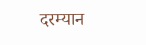दरम्यान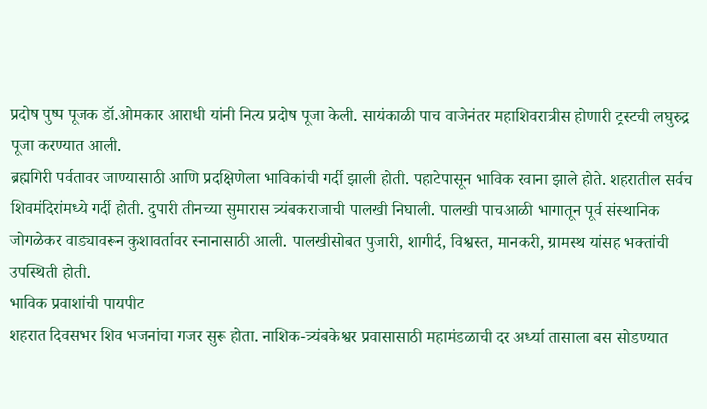प्रदोष पुष्प पूजक डॉ.ओमकार आराधी यांनी नित्य प्रदोष पूजा केली. सायंकाळी पाच वाजेनंतर महाशिवरात्रीस होणारी ट्रस्टची लघुरुद्र पूजा करण्यात आली.
ब्रह्मगिरी पर्वतावर जाण्यासाठी आणि प्रदक्षिणेला भाविकांची गर्दी झाली होती. पहाटेपासून भाविक रवाना झाले होते. शहरातील सर्वच शिवमंदिरांमध्ये गर्दी होती. दुपारी तीनच्या सुमारास त्र्यंबकराजाची पालखी निघाली. पालखी पाचआळी भागातून पूर्व संस्थानिक जोगळेकर वाड्यावरून कुशावर्तावर स्नानासाठी आली. पालखीसोबत पुजारी, शागीर्द, विश्वस्त, मानकरी, ग्रामस्थ यांसह भक्तांची
उपस्थिती होती.
भाविक प्रवाशांची पायपीट
शहरात दिवसभर शिव भजनांचा गजर सुरू होता. नाशिक-त्र्यंबकेश्वर प्रवासासाठी महामंडळाची दर अर्ध्या तासाला बस सोडण्यात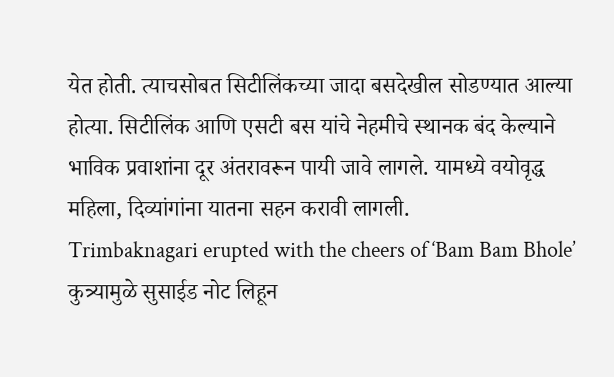येत होती. त्याचसोबत सिटीलिंकच्या जादा बसदेखील सोडण्यात आल्या होत्या. सिटीलिंक आणि एसटी बस यांचे नेहमीचे स्थानक बंद केल्याने भाविक प्रवाशांना दूर अंतरावरून पायी जावे लागले. यामध्ये वयोवृद्ध महिला, दिव्यांगांना यातना सहन करावी लागली.
Trimbaknagari erupted with the cheers of ‘Bam Bam Bhole’
कुत्र्यामुळे सुसाईड नोट लिहून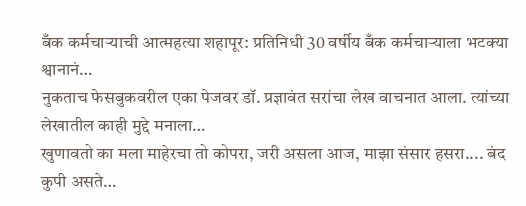बँक कर्मचाऱ्याची आत्महत्या शहापूर: प्रतिनिधी 30 वर्षीय बँक कर्मचाऱ्याला भटक्या श्वानानं…
नुकताच फेसबुकवरील एका पेजवर डॉ. प्रज्ञावंत सरांचा लेख वाचनात आला. त्यांच्या लेखातील काही मुद्दे मनाला…
खुणावतो का मला माहेरचा तो कोपरा, जरी असला आज, माझा संसार हसरा.... बंद कुपी असते…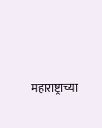महाराष्ट्राच्या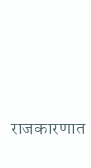राजकारणात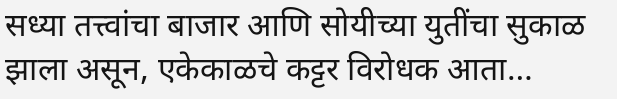सध्या तत्त्वांचा बाजार आणि सोयीच्या युतींचा सुकाळ झाला असून, एकेकाळचे कट्टर विरोधक आता…